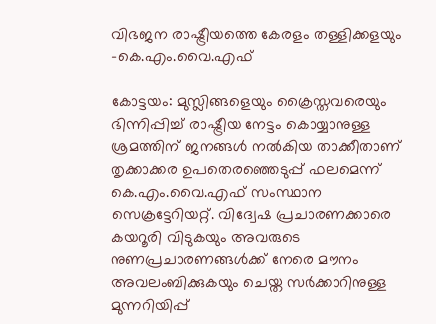വിഭജന രാഷ്ട്രീയത്തെ കേരളം തള്ളിക്കളയും -കെ.എം.വൈ.എഫ്

കോട്ടയം: മുസ്ലിങ്ങളെയും ക്രൈസ്തവരെയും ഭിന്നിപ്പിച്ച് രാഷ്ട്രീയ നേട്ടം കൊയ്യാനുള്ള ശ്രമത്തിന് ജനങ്ങൾ നൽകിയ താക്കീതാണ് തൃക്കാക്കര ഉപതെരഞ്ഞെടുപ്പ് ഫലമെന്ന് കെ.എം.വൈ.എഫ് സംസ്ഥാന സെക്രട്ടേറിയറ്റ്. വിദ്വേഷ പ്രചാരണക്കാരെ കയറൂരി വിടുകയും അവരുടെ നുണപ്രചാരണങ്ങൾക്ക് നേരെ മൗനം അവലംബിക്കുകയും ചെയ്ത സർക്കാറിനുള്ള മുന്നറിയിപ്പ്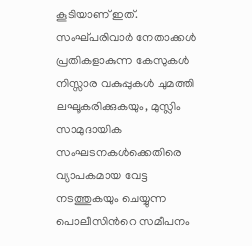കൂടിയാണ് ഇത്. സംഘ്പരിവാർ നേതാക്കൾ പ്രതികളാകുന്ന കേസുകൾ നിസ്സാര വകുപ്പുകൾ ചുമത്തി ലഘൂകരിക്കുകയും, മുസ്ലിം സാമുദായിക സംഘടനകൾക്കെതിരെ വ്യാപകമായ വേട്ട നടത്തുകയും ചെയ്യുന്ന പൊലീസിന്‍റെ സമീപനം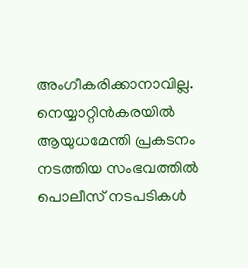അംഗീകരിക്കാനാവില്ല. നെയ്യാറ്റിൻകരയിൽ ആയുധമേന്തി പ്രകടനം നടത്തിയ സംഭവത്തിൽ പൊലീസ് നടപടികൾ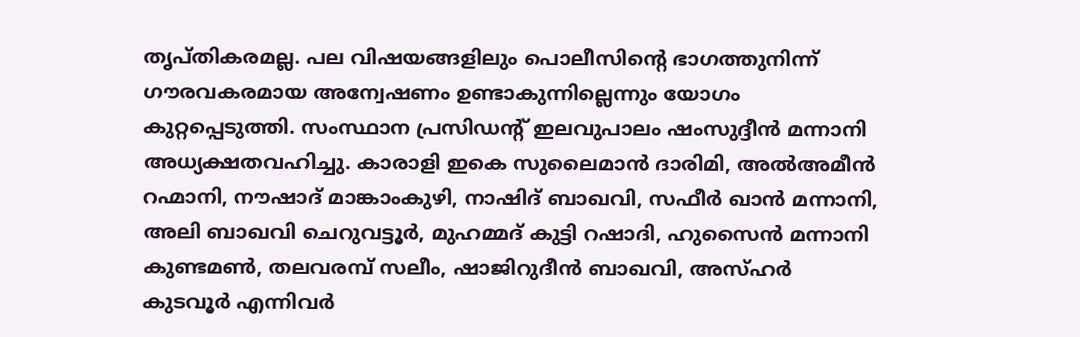തൃപ്തികരമല്ല. പല വിഷയങ്ങളിലും പൊലീസിന്‍റെ ഭാഗത്തുനിന്ന് ഗൗരവകരമായ അന്വേഷണം ഉണ്ടാകുന്നില്ലെന്നും യോഗം കുറ്റപ്പെടുത്തി. സംസ്ഥാന പ്രസിഡന്‍റ് ഇലവുപാലം ഷംസുദ്ദീൻ മന്നാനി അധ്യക്ഷതവഹിച്ചു. കാരാളി ഇകെ സുലൈമാൻ ദാരിമി, അൽഅമീൻ റഹ്മാനി, നൗഷാദ് മാങ്കാംകുഴി, നാഷിദ് ബാഖവി, സഫീർ ഖാൻ മന്നാനി, അലി ബാഖവി ചെറുവട്ടൂർ, മുഹമ്മദ് കുട്ടി റഷാദി, ഹുസൈൻ മന്നാനി കുണ്ടമൺ, തലവരമ്പ് സലീം, ഷാജിറുദീൻ ബാഖവി, അസ്ഹർ കുടവൂർ എന്നിവർ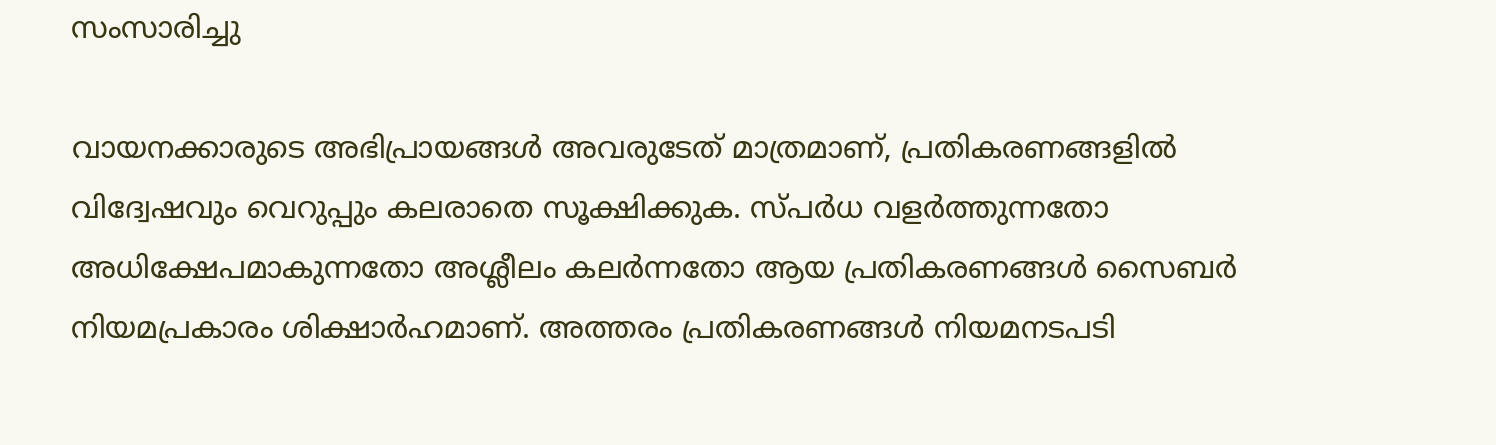സംസാരിച്ചു

വായനക്കാരുടെ അഭിപ്രായങ്ങള്‍ അവരുടേത് മാത്രമാണ്, പ്രതികരണങ്ങളിൽ വിദ്വേഷവും വെറുപ്പും കലരാതെ സൂക്ഷിക്കുക. സ്പർധ വളർത്തുന്നതോ അധിക്ഷേപമാകുന്നതോ അശ്ലീലം കലർന്നതോ ആയ പ്രതികരണങ്ങൾ സൈബർ നിയമപ്രകാരം ശിക്ഷാർഹമാണ്. അത്തരം പ്രതികരണങ്ങൾ നിയമനടപടി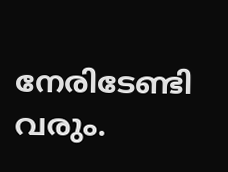നേരിടേണ്ടി വരും.